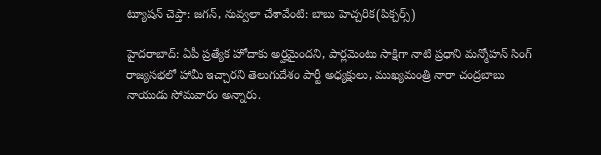ట్యూషన్ చెప్తా: జగన్, నువ్వలా చేశావేంటి: బాబు హెచ్చరిక(పిక్చర్స్)

హైదరాబాద్: ఏపీ ప్రత్యేక హోదాకు అర్హమైందని, పార్లమెంటు సాక్షిగా నాటి ప్రధాని మన్మోహన్ సింగ్ రాజ్యసభలో హామీ ఇచ్చారని తెలుగుదేశం పార్టీ అధ్యక్షులు, ముఖ్యమంత్రి నారా చంద్రబాబు నాయుడు సోమవారం అన్నారు.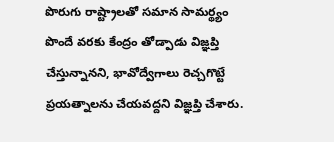పొరుగు రాష్ట్రాలతో సమాన సామర్థ్యం పొందే వరకు కేంద్రం తోడ్పాడు విజ్ఞప్తి చేస్తున్నానని, భావోద్వేగాలు రెచ్చగొట్టే ప్రయత్నాలను చేయవద్దని విజ్ఞప్తి చేశారు.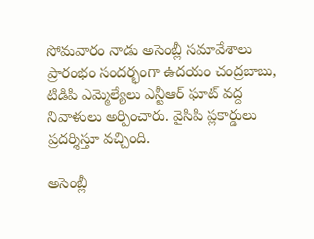సోమవారం నాడు అసెంబ్లీ సమావేశాలు ప్రారంభం సందర్భంగా ఉదయం చంద్రబాబు, టిడిపి ఎమ్మెల్యేలు ఎన్టీఆర్ ఘాట్ వద్ద నివాళులు అర్పించారు. వైసిపి ప్లకార్డులు ప్రదర్శిస్తూ వచ్చింది.

అసెంబ్లీ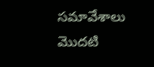సమావేశాలు మొదటి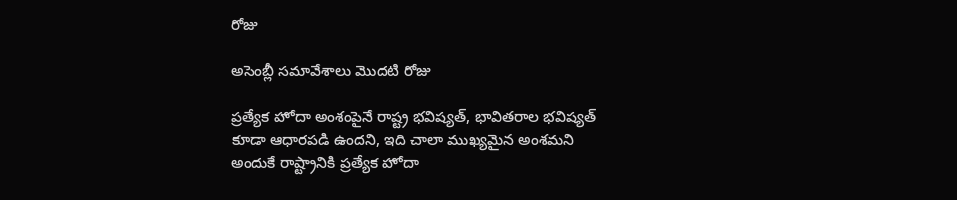రోజు

అసెంబ్లీ సమావేశాలు మొదటి రోజు

ప్రత్యేక హోదా అంశంపైనే రాష్ట్ర భవిష్యత్, భావితరాల భవిష్యత్ కూడా ఆధారపడి ఉందని, ఇది చాలా ముఖ్యమైన అంశమని అందుకే రాష్ట్రానికి ప్రత్యేక హోదా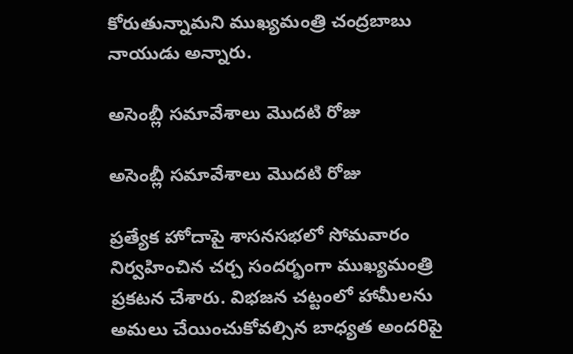కోరుతున్నామని ముఖ్యమంత్రి చంద్రబాబు నాయుడు అన్నారు.

అసెంబ్లీ సమావేశాలు మొదటి రోజు

అసెంబ్లీ సమావేశాలు మొదటి రోజు

ప్రత్యేక హోదాపై శాసనసభలో సోమవారం నిర్వహించిన చర్చ సందర్భంగా ముఖ్యమంత్రి ప్రకటన చేశారు. విభజన చట్టంలో హామీలను అమలు చేయించుకోవల్సిన బాధ్యత అందరిపై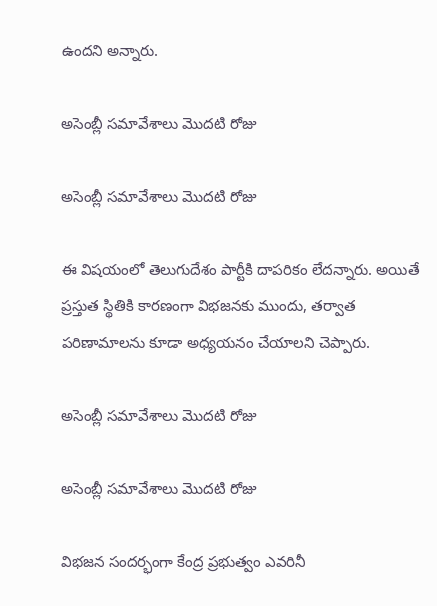ఉందని అన్నారు.

అసెంబ్లీ సమావేశాలు మొదటి రోజు

అసెంబ్లీ సమావేశాలు మొదటి రోజు

ఈ విషయంలో తెలుగుదేశం పార్టీకి దాపరికం లేదన్నారు. అయితే ప్రస్తుత స్థితికి కారణంగా విభజనకు ముందు, తర్వాత పరిణామాలను కూడా అధ్యయనం చేయాలని చెప్పారు.

అసెంబ్లీ సమావేశాలు మొదటి రోజు

అసెంబ్లీ సమావేశాలు మొదటి రోజు

విభజన సందర్భంగా కేంద్ర ప్రభుత్వం ఎవరినీ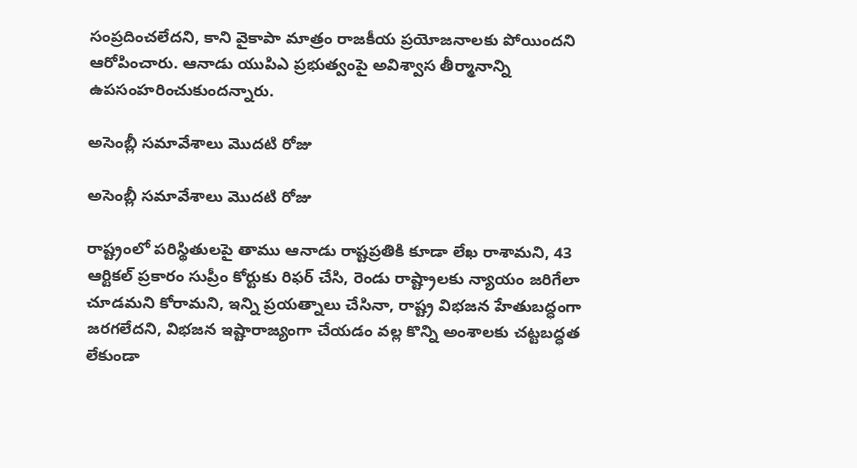సంప్రదించలేదని, కాని వైకాపా మాత్రం రాజకీయ ప్రయోజనాలకు పోయిందని ఆరోపించారు. ఆనాడు యుపిఎ ప్రభుత్వంపై అవిశ్వాస తీర్మానాన్ని ఉపసంహరించుకుందన్నారు.

అసెంబ్లీ సమావేశాలు మొదటి రోజు

అసెంబ్లీ సమావేశాలు మొదటి రోజు

రాష్ట్రంలో పరిస్థితులపై తాము ఆనాడు రాష్టప్రతికి కూడా లేఖ రాశామని, 43 ఆర్టికల్ ప్రకారం సుప్రీం కోర్టుకు రిఫర్ చేసి, రెండు రాష్ట్రాలకు న్యాయం జరిగేలా చూడమని కోరామని, ఇన్ని ప్రయత్నాలు చేసినా, రాష్ట్ర విభజన హేతుబద్ధంగా జరగలేదని, విభజన ఇష్టారాజ్యంగా చేయడం వల్ల కొన్ని అంశాలకు చట్టబద్ధత లేకుండా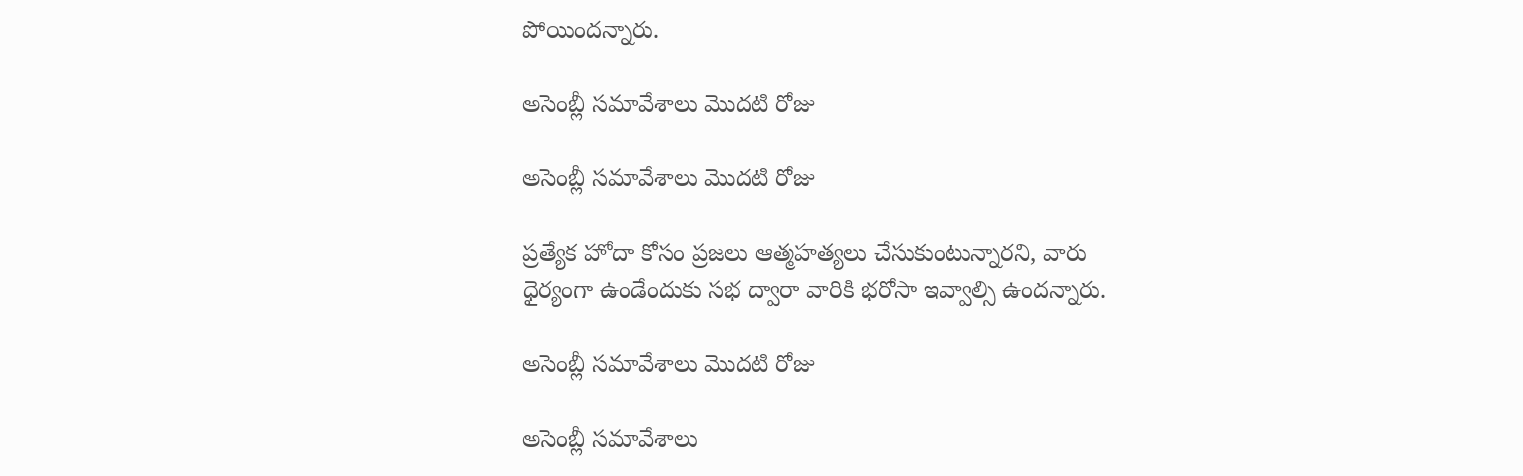పోయిందన్నారు.

అసెంబ్లీ సమావేశాలు మొదటి రోజు

అసెంబ్లీ సమావేశాలు మొదటి రోజు

ప్రత్యేక హోదా కోసం ప్రజలు ఆత్మహత్యలు చేసుకుంటున్నారని, వారు ధైర్యంగా ఉండేందుకు సభ ద్వారా వారికి భరోసా ఇవ్వాల్సి ఉందన్నారు.

అసెంబ్లీ సమావేశాలు మొదటి రోజు

అసెంబ్లీ సమావేశాలు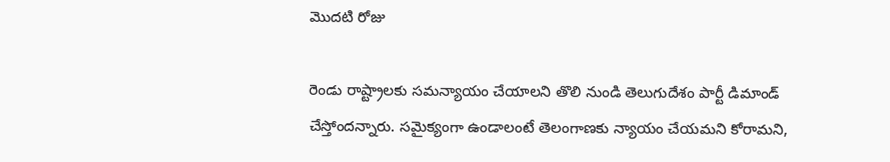మొదటి రోజు

రెండు రాష్ట్రాలకు సమన్యాయం చేయాలని తొలి నుండి తెలుగుదేశం పార్టీ డిమాండ్ చేస్తోందన్నారు. సమైక్యంగా ఉండాలంటే తెలంగాణకు న్యాయం చేయమని కోరామని,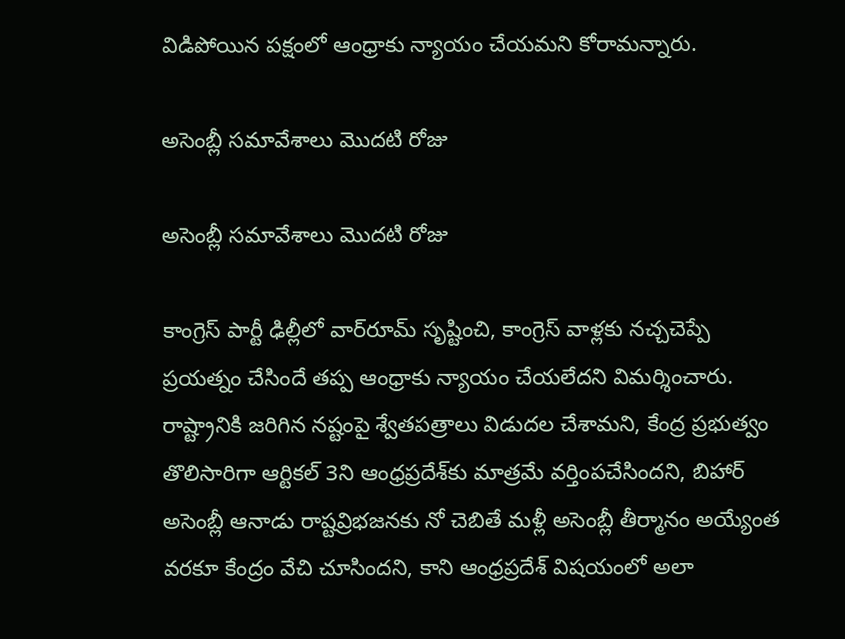విడిపోయిన పక్షంలో ఆంధ్రాకు న్యాయం చేయమని కోరామన్నారు.

అసెంబ్లీ సమావేశాలు మొదటి రోజు

అసెంబ్లీ సమావేశాలు మొదటి రోజు

కాంగ్రెస్ పార్టీ ఢిల్లీలో వార్‌రూమ్ సృష్టించి, కాంగ్రెస్ వాళ్లకు నచ్చచెప్పే ప్రయత్నం చేసిందే తప్ప ఆంధ్రాకు న్యాయం చేయలేదని విమర్శించారు. రాష్ట్రానికి జరిగిన నష్టంపై శ్వేతపత్రాలు విడుదల చేశామని, కేంద్ర ప్రభుత్వం తొలిసారిగా ఆర్టికల్ 3ని ఆంధ్రప్రదేశ్‌కు మాత్రమే వర్తింపచేసిందని, బిహార్ అసెంబ్లీ ఆనాడు రాష్టవ్రిభజనకు నో చెబితే మళ్లీ అసెంబ్లీ తీర్మానం అయ్యేంత వరకూ కేంద్రం వేచి చూసిందని, కాని ఆంధ్రప్రదేశ్ విషయంలో అలా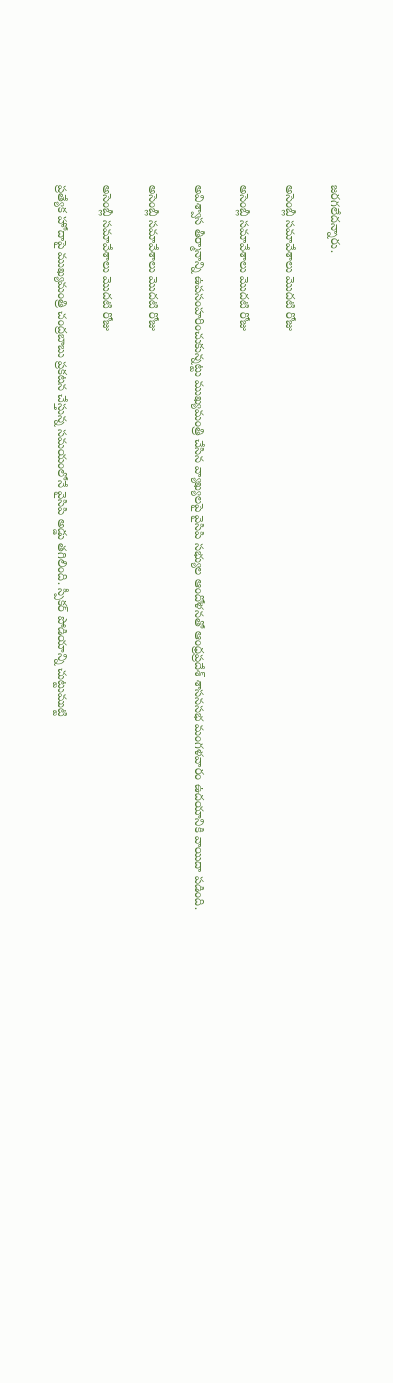జరగలేదన్నారు.

అసెంబ్లీ సమావేశాలు మొదటి రోజు

అసెంబ్లీ సమావేశాలు మొదటి రోజు

అవిశ్వాస తీర్మానాన్ని ఉపసంహరించుకున్నట్టు ముఖ్యమంత్రి చేసిన వ్యాఖ్యలపై వైసిపి సభ్యుల ఆందోళనతో ఆంధ్రప్రదేశ్ శాసనసభ మంగళవారం ఉదయానికి వాయిదా పడింది.

అసెంబ్లీ సమావేశాలు మొదటి రోజు

అసెంబ్లీ సమావేశాలు మొదటి రోజు

ప్రత్యేక హోదాపై ముఖ్యమంత్రి చంద్రబాబు ప్రకటన చేస్తున్న సమయంలోనే వైసిపి అడ్డు తగిలింది. స్పీకర్ పోడియాన్ని చుట్టుముట్టి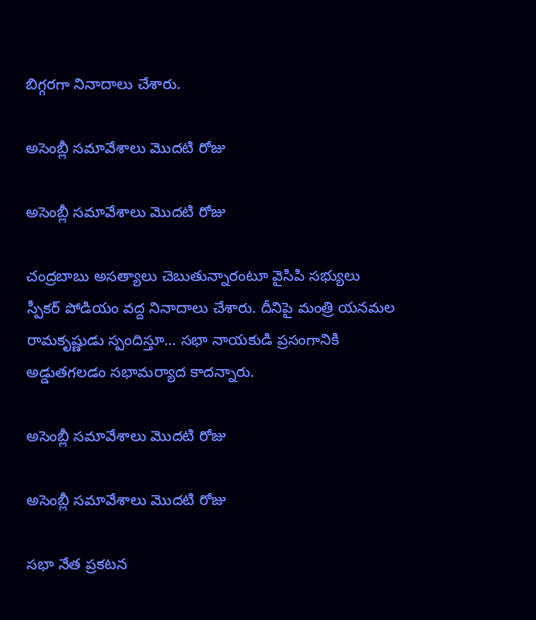బిగ్గరగా నినాదాలు చేశారు.

అసెంబ్లీ సమావేశాలు మొదటి రోజు

అసెంబ్లీ సమావేశాలు మొదటి రోజు

చంద్రబాబు అసత్యాలు చెబుతున్నారంటూ వైసిపి సభ్యులు స్పీకర్ పోడియం వద్ద నినాదాలు చేశారు. దీనిపై మంత్రి యనమల రామకృష్ణుడు స్పందిస్తూ... సభా నాయకుడి ప్రసంగానికి అడ్డుతగలడం సభామర్యాద కాదన్నారు.

అసెంబ్లీ సమావేశాలు మొదటి రోజు

అసెంబ్లీ సమావేశాలు మొదటి రోజు

సభా నేత ప్రకటన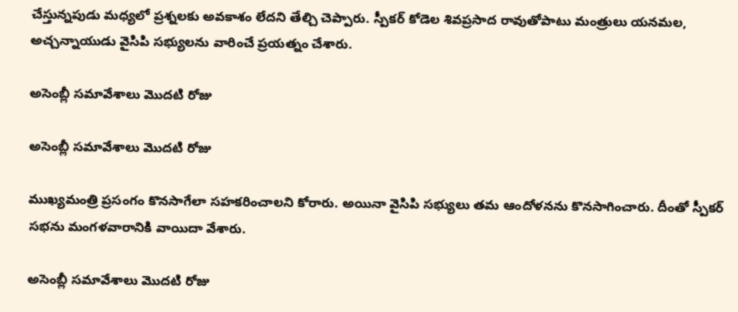చేస్తున్నపుడు మధ్యలో ప్రశ్నలకు అవకాశం లేదని తేల్చి చెప్పారు. స్పీకర్ కోడెల శివప్రసాద రావుతోపాటు మంత్రులు యనమల, అచ్చన్నాయుడు వైసిపి సభ్యులను వారించే ప్రయత్నం చేశారు.

అసెంబ్లీ సమావేశాలు మొదటి రోజు

అసెంబ్లీ సమావేశాలు మొదటి రోజు

ముఖ్యమంత్రి ప్రసంగం కొనసాగేలా సహకరించాలని కోరారు. అయినా వైసిపి సభ్యులు తమ ఆందోళనను కొనసాగించారు. దీంతో స్పీకర్ సభను మంగళవారానికి వాయిదా వేశారు.

అసెంబ్లీ సమావేశాలు మొదటి రోజు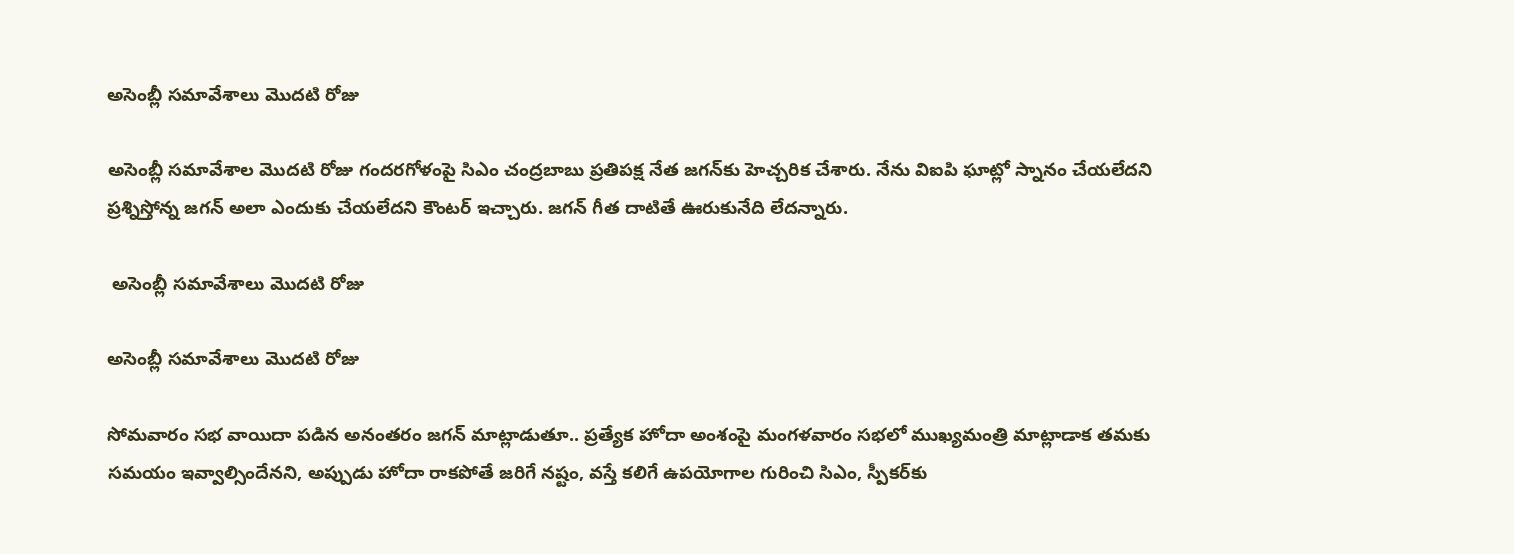అసెంబ్లీ సమావేశాలు మొదటి రోజు

అసెంబ్లీ సమావేశాల మొదటి రోజు గందరగోళంపై సిఎం చంద్రబాబు ప్రతిపక్ష నేత జగన్‌కు హెచ్చరిక చేశారు. నేను విఐపి ఘాట్లో స్నానం చేయలేదని ప్రశ్నిస్తోన్న జగన్ అలా ఎందుకు చేయలేదని కౌంటర్ ఇచ్చారు. జగన్ గీత దాటితే ఊరుకునేది లేదన్నారు.

 అసెంబ్లీ సమావేశాలు మొదటి రోజు

అసెంబ్లీ సమావేశాలు మొదటి రోజు

సోమవారం సభ వాయిదా పడిన అనంతరం జగన్ మాట్లాడుతూ.. ప్రత్యేక హోదా అంశంపై మంగళవారం సభలో ముఖ్యమంత్రి మాట్లాడాక తమకు సమయం ఇవ్వాల్సిందేనని, అప్పుడు హోదా రాకపోతే జరిగే నష్టం, వస్తే కలిగే ఉపయోగాల గురించి సిఎం, స్పీకర్‌కు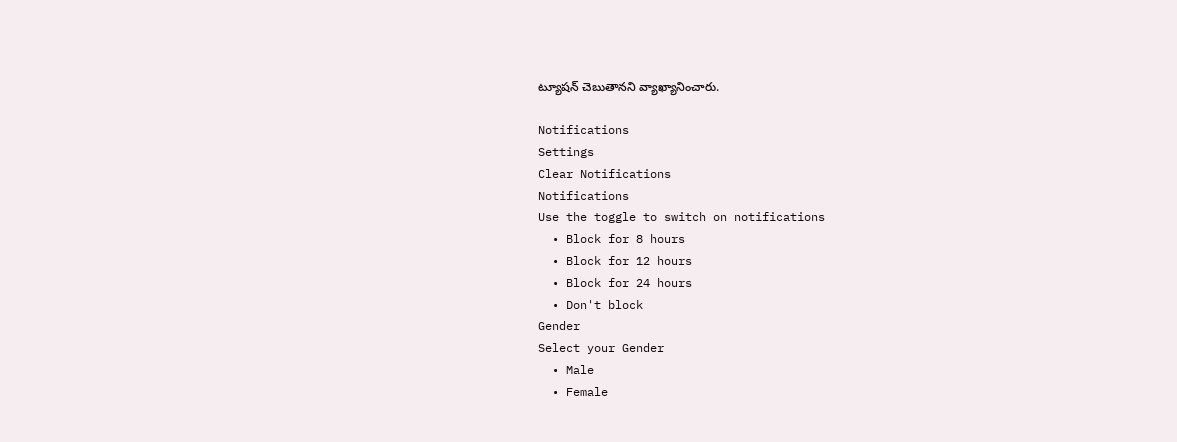ట్యూషన్ చెబుతానని వ్యాఖ్యానించారు.

Notifications
Settings
Clear Notifications
Notifications
Use the toggle to switch on notifications
  • Block for 8 hours
  • Block for 12 hours
  • Block for 24 hours
  • Don't block
Gender
Select your Gender
  • Male
  • Female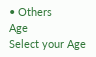• Others
Age
Select your Age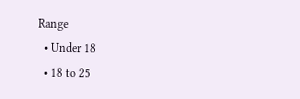Range
  • Under 18
  • 18 to 25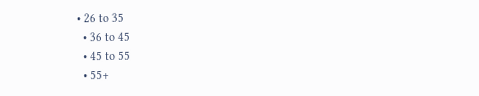• 26 to 35
  • 36 to 45
  • 45 to 55
  • 55+